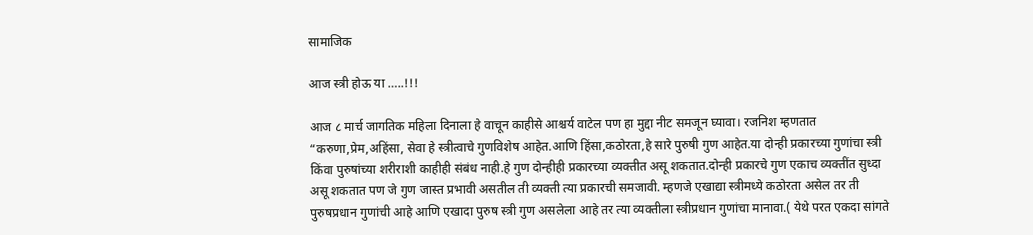सामाजिक

आज स्त्री होऊ या …..!!!

आज ८ मार्च जागतिक महिला दिनाला हे वाचून काहीसे आश्चर्य वाटेल पण हा मुद्दा नीट समजून घ्यावा। रजनिश म्हणतात “करुणा,प्रेम,अहिंसा, सेवा हे स्त्रीत्वाचे गुणविशेष आहेत.आणि हिंसा,कठोरता,हे सारे पुरुषी गुण आहेत.या दोन्ही प्रकारच्या गुणांचा स्त्री किंवा पुरुषांच्या शरीराशी काहीही संबंध नाही.हे गुण दोन्हीही प्रकारच्या व्यक्तीत असू शकतात.दोन्ही प्रकारचे गुण एकाच व्यक्तींत सुध्दा असू शकतात पण जे गुण जास्त प्रभावी असतील ती व्यक्ती त्या प्रकारची समजावी. म्हणजे एखाद्या स्त्रीमध्ये कठोरता असेल तर ती पुरुषप्रधान गुणांची आहे आणि एखादा पुरुष स्त्री गुण असलेला आहे तर त्या व्यक्तीला स्त्रीप्रधान गुणांचा मानावा.( येथे परत एकदा सांगते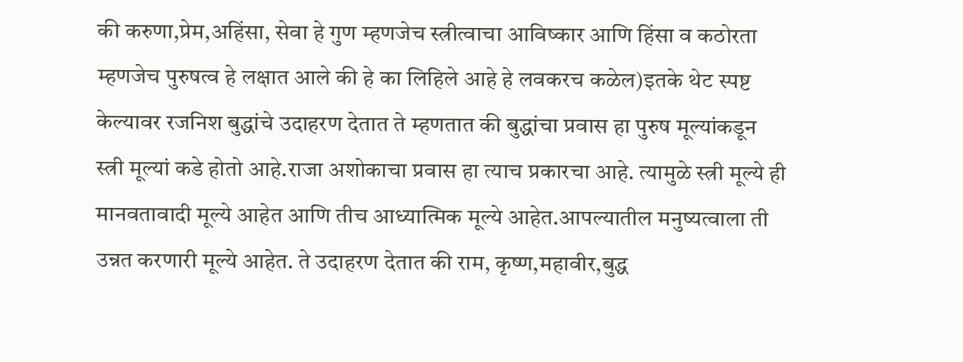की करुणा,प्रेम,अहिंसा, सेवा हे गुण म्हणजेच स्त्रीत्वाचा आविष्कार आणि हिंसा व कठोरता म्हणजेच पुरुषत्व हे लक्षात आले की हे का लिहिले आहे हे लवकरच कळेल)इतके थेट स्पष्ट केल्यावर रजनिश बुद्धांचे उदाहरण देतात ते म्हणतात की बुद्धांचा प्रवास हा पुरुष मूल्यांकडून स्त्री मूल्यां कडे होतो आहे.राजा अशोकाचा प्रवास हा त्याच प्रकारचा आहे. त्यामुळे स्त्री मूल्ये ही मानवतावादी मूल्ये आहेत आणि तीच आध्यात्मिक मूल्ये आहेत.आपल्यातील मनुष्यत्वाला ती उन्नत करणारी मूल्ये आहेत. ते उदाहरण देतात की राम, कृष्ण,महावीर,बुद्ध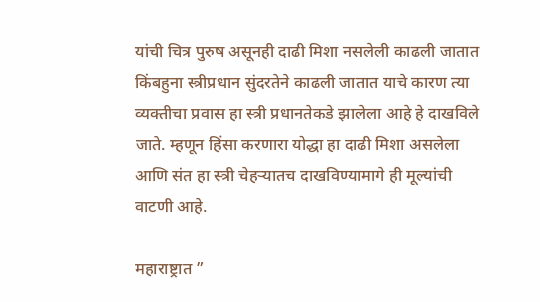यांची चित्र पुरुष असूनही दाढी मिशा नसलेली काढली जातात किंबहुना स्त्रीप्रधान सुंदरतेने काढली जातात याचे कारण त्या व्यक्तीचा प्रवास हा स्त्री प्रधानतेकडे झालेला आहे हे दाखविले जाते. म्हणून हिंसा करणारा योद्धा हा दाढी मिशा असलेला आणि संत हा स्त्री चेहऱ्यातच दाखविण्यामागे ही मूल्यांची वाटणी आहे.

महाराष्ट्रात ”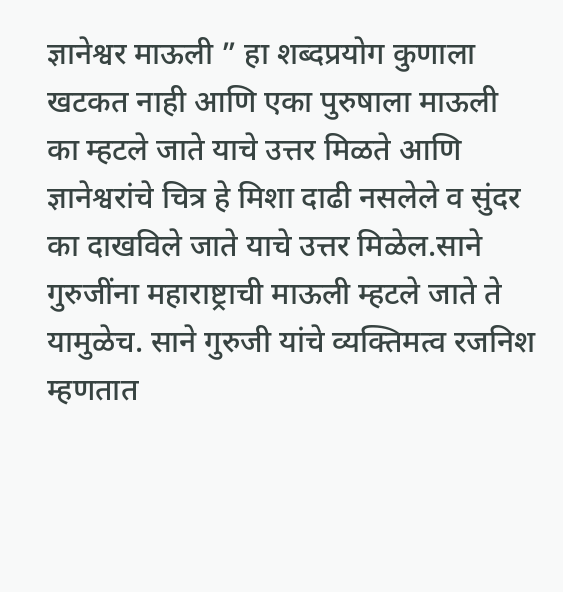ज्ञानेश्वर माऊली ” हा शब्दप्रयोग कुणाला खटकत नाही आणि एका पुरुषाला माऊली का म्हटले जाते याचे उत्तर मिळते आणि ज्ञानेश्वरांचे चित्र हे मिशा दाढी नसलेले व सुंदर का दाखविले जाते याचे उत्तर मिळेल.साने गुरुजींना महाराष्ट्राची माऊली म्हटले जाते ते यामुळेच. साने गुरुजी यांचे व्यक्तिमत्व रजनिश म्हणतात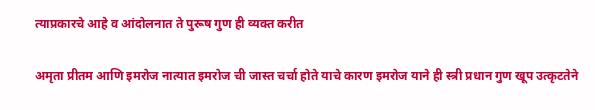त्याप्रकारचे आहे व आंदोलनात ते पुरूष गुण ही व्यक्त करीत

अमृता प्रीतम आणि इमरोज नात्यात इमरोज ची जास्त चर्चा होते याचे कारण इमरोज याने ही स्त्री प्रधान गुण खूप उत्कृटतेने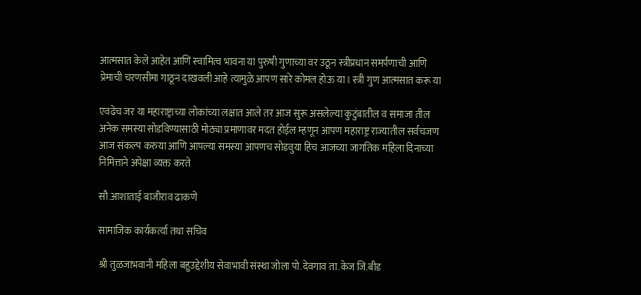आत्मसात केले आहेत आणि स्वामित्व भावना या पुरुषी गुणाच्या वर उठून स्त्रीप्रधान समर्पणाची आणि प्रेमाची चरणसीमा गाठून दाखवली आहे त्यामुळे आपण सारे कोमल होऊ या। स्त्री गुण आत्मसात करू या

एवढेच जर या महाराष्ट्राच्या लोकांच्या लक्षात आले तर आज सुरू असलेल्या कुटुंबातील व समाजा तील अनेक समस्या सोडविण्यासाठी मोठ्या प्रमाणावर मदत होईल म्हणून आपण महाराष्ट्र राज्यातील सर्वचजण आज संकल्प करुया आणि आपल्या समस्या आपणच सोडवुया हिच आजच्या जागतिक महिला दिनाच्या निमित्ताने अपेक्षा व्यक्त करते

सौ.आशाताई बाजीराव ढाकणे

सामाजिक कार्यकर्त्या तथा सचिव

श्री तुळजाभवानी महिला बहुउद्देशीय सेवाभावी संस्था जोला पो.देवगाव ता.केज जि.बीड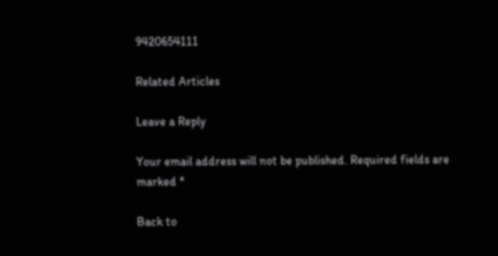9420654111

Related Articles

Leave a Reply

Your email address will not be published. Required fields are marked *

Back to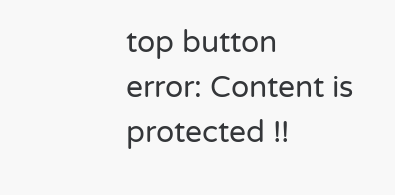top button
error: Content is protected !!